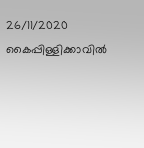26/11/2020
കൈപ്പിള്ളിക്കാവിൽ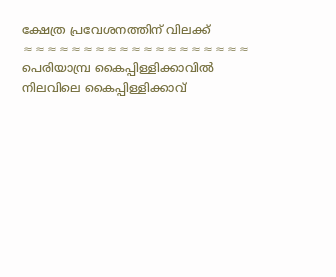ക്ഷേത്ര പ്രവേശനത്തിന് വിലക്ക്
≈≈≈≈≈≈≈≈≈≈≈≈≈≈≈≈≈≈≈
പെരിയാമ്പ്ര കൈപ്പിള്ളിക്കാവിൽ നിലവിലെ കൈപ്പിള്ളിക്കാവ്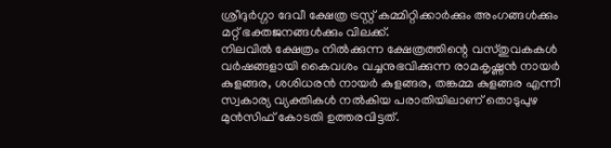ശ്രീദുർഗ്ഗാ ദേവീ ക്ഷേത്ര ട്രസ്റ്റ് കമ്മിറ്റിക്കാർക്കും അംഗങ്ങൾക്കും മറ്റ് ഭക്തജനങ്ങൾക്കും വിലക്ക്.
നിലവിൽ ക്ഷേത്രം നിൽക്കുന്ന ക്ഷേത്രത്തിന്റെ വസ്തുവകകൾ വർഷങ്ങളായി കൈവശം വച്ചനുഭവിക്കുന്ന രാമകൃഷ്ണൻ നായർ കുളങ്ങര, ശശിധരൻ നായർ കുളങ്ങര, തങ്കമ്മ കുളങ്ങര എന്നീ സ്വകാര്യ വ്യക്തികൾ നൽകിയ പരാതിയിലാണ് തൊടുപുഴ മുൻസിഫ് കോടതി ഉത്തരവിട്ടത്.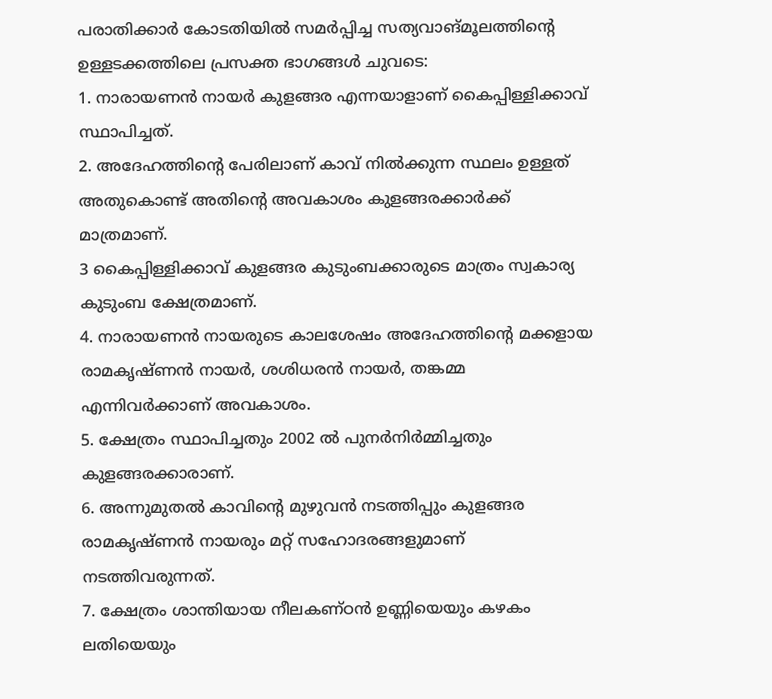പരാതിക്കാർ കോടതിയിൽ സമർപ്പിച്ച സത്യവാങ്മൂലത്തിന്റെ ഉള്ളടക്കത്തിലെ പ്രസക്ത ഭാഗങ്ങൾ ചുവടെ:
1. നാരായണൻ നായർ കുളങ്ങര എന്നയാളാണ് കൈപ്പിള്ളിക്കാവ് സ്ഥാപിച്ചത്.
2. അദേഹത്തിന്റെ പേരിലാണ് കാവ് നിൽക്കുന്ന സ്ഥലം ഉള്ളത് അതുകൊണ്ട് അതിന്റെ അവകാശം കുളങ്ങരക്കാർക്ക് മാത്രമാണ്.
3 കൈപ്പിള്ളിക്കാവ് കുളങ്ങര കുടുംബക്കാരുടെ മാത്രം സ്വകാര്യ കുടുംബ ക്ഷേത്രമാണ്.
4. നാരായണൻ നായരുടെ കാലശേഷം അദേഹത്തിന്റെ മക്കളായ രാമകൃഷ്ണൻ നായർ, ശശിധരൻ നായർ, തങ്കമ്മ എന്നിവർക്കാണ് അവകാശം.
5. ക്ഷേത്രം സ്ഥാപിച്ചതും 2002 ൽ പുനർനിർമ്മിച്ചതും കുളങ്ങരക്കാരാണ്.
6. അന്നുമുതൽ കാവിന്റെ മുഴുവൻ നടത്തിപ്പും കുളങ്ങര രാമകൃഷ്ണൻ നായരും മറ്റ് സഹോദരങ്ങളുമാണ് നടത്തിവരുന്നത്.
7. ക്ഷേത്രം ശാന്തിയായ നീലകണ്ഠൻ ഉണ്ണിയെയും കഴകം ലതിയെയും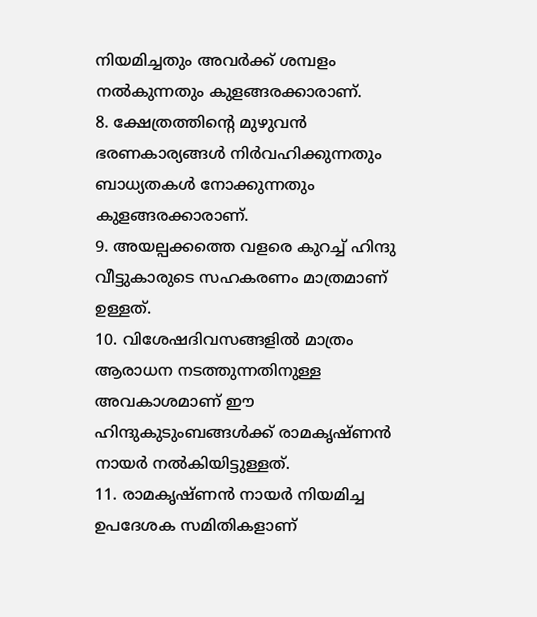നിയമിച്ചതും അവർക്ക് ശമ്പളം നൽകുന്നതും കുളങ്ങരക്കാരാണ്.
8. ക്ഷേത്രത്തിന്റെ മുഴുവൻ ഭരണകാര്യങ്ങൾ നിർവഹിക്കുന്നതും ബാധ്യതകൾ നോക്കുന്നതും കുളങ്ങരക്കാരാണ്.
9. അയല്പക്കത്തെ വളരെ കുറച്ച് ഹിന്ദു വീട്ടുകാരുടെ സഹകരണം മാത്രമാണ് ഉള്ളത്.
10. വിശേഷദിവസങ്ങളിൽ മാത്രം ആരാധന നടത്തുന്നതിനുള്ള അവകാശമാണ് ഈ ഹിന്ദുകുടുംബങ്ങൾക്ക് രാമകൃഷ്ണൻ നായർ നൽകിയിട്ടുള്ളത്.
11. രാമകൃഷ്ണൻ നായർ നിയമിച്ച ഉപദേശക സമിതികളാണ്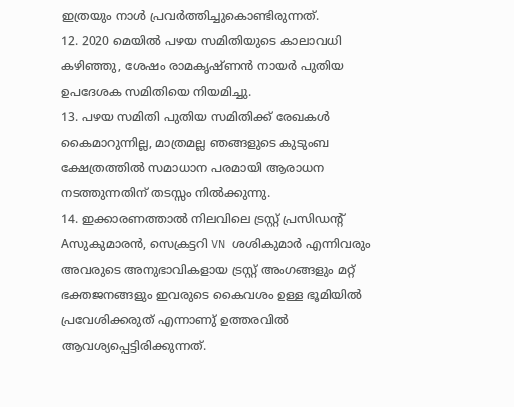ഇത്രയും നാൾ പ്രവർത്തിച്ചുകൊണ്ടിരുന്നത്.
12. 2020 മെയിൽ പഴയ സമിതിയുടെ കാലാവധി കഴിഞ്ഞു, ശേഷം രാമകൃഷ്ണൻ നായർ പുതിയ ഉപദേശക സമിതിയെ നിയമിച്ചു.
13. പഴയ സമിതി പുതിയ സമിതിക്ക് രേഖകൾ കൈമാറുന്നില്ല, മാത്രമല്ല ഞങ്ങളുടെ കുടുംബ ക്ഷേത്രത്തിൽ സമാധാന പരമായി ആരാധന നടത്തുന്നതിന് തടസ്സം നിൽക്കുന്നു.
14. ഇക്കാരണത്താൽ നിലവിലെ ട്രസ്റ്റ് പ്രസിഡന്റ് Aസുകുമാരൻ, സെക്രട്ടറി VN ശശികുമാർ എന്നിവരും അവരുടെ അനുഭാവികളായ ട്രസ്റ്റ് അംഗങ്ങളും മറ്റ് ഭക്തജനങ്ങളും ഇവരുടെ കൈവശം ഉള്ള ഭൂമിയിൽ പ്രവേശിക്കരുത് എന്നാണു് ഉത്തരവിൽ ആവശ്യപ്പെട്ടിരിക്കുന്നത്.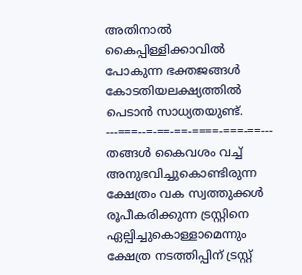അതിനാൽ കൈപ്പിള്ളിക്കാവിൽ പോകുന്ന ഭക്തജങ്ങൾ കോടതിയലക്ഷ്യത്തിൽ പെടാൻ സാധ്യതയുണ്ട്.
---===--=-==-==-====-===-==---
തങ്ങൾ കൈവശം വച്ച് അനുഭവിച്ചുകൊണ്ടിരുന്ന ക്ഷേത്രം വക സ്വത്തുക്കൾ രൂപീകരിക്കുന്ന ട്രസ്റ്റിനെ ഏല്പിച്ചുകൊള്ളാമെന്നും ക്ഷേത്ര നടത്തിപ്പിന് ട്രസ്റ്റ്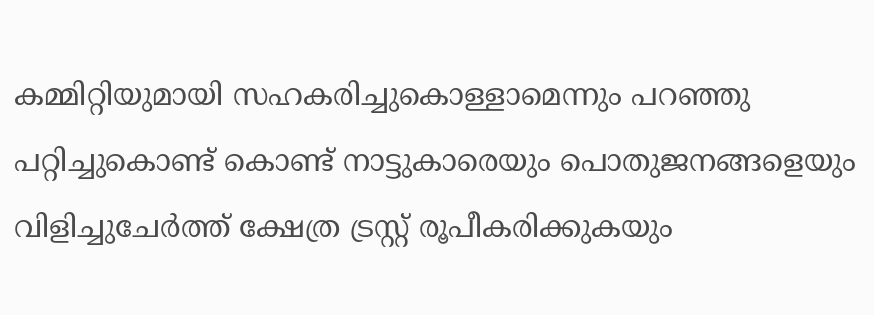കമ്മിറ്റിയുമായി സഹകരിച്ചുകൊള്ളാമെന്നും പറഞ്ഞു പറ്റിച്ചുകൊണ്ട് കൊണ്ട് നാട്ടുകാരെയും പൊതുജനങ്ങളെയും വിളിച്ചുചേർത്ത് ക്ഷേത്ര ട്രസ്റ്റ് രൂപീകരിക്കുകയും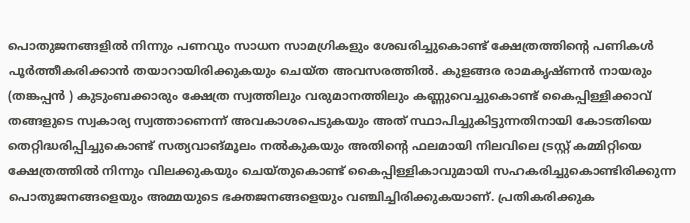പൊതുജനങ്ങളിൽ നിന്നും പണവും സാധന സാമഗ്രികളും ശേഖരിച്ചുകൊണ്ട് ക്ഷേത്രത്തിന്റെ പണികൾ പൂർത്തീകരിക്കാൻ തയാറായിരിക്കുകയും ചെയ്ത അവസരത്തിൽ. കുളങ്ങര രാമകൃഷ്ണൻ നായരും (തങ്കപ്പൻ ) കുടുംബക്കാരും ക്ഷേത്ര സ്വത്തിലും വരുമാനത്തിലും കണ്ണുവെച്ചുകൊണ്ട് കൈപ്പിള്ളിക്കാവ് തങ്ങളുടെ സ്വകാര്യ സ്വത്താണെന്ന് അവകാശപെടുകയും അത് സ്ഥാപിച്ചുകിട്ടുന്നതിനായി കോടതിയെ തെറ്റിദ്ധരിപ്പിച്ചുകൊണ്ട് സത്യവാങ്മൂലം നൽകുകയും അതിന്റെ ഫലമായി നിലവിലെ ട്രസ്റ്റ് കമ്മിറ്റിയെ ക്ഷേത്രത്തിൽ നിന്നും വിലക്കുകയും ചെയ്തുകൊണ്ട് കൈപ്പിള്ളികാവുമായി സഹകരിച്ചുകൊണ്ടിരിക്കുന്ന പൊതുജനങ്ങളെയും അമ്മയുടെ ഭക്തജനങ്ങളെയും വഞ്ചിച്ചിരിക്കുകയാണ്. പ്രതികരിക്കുക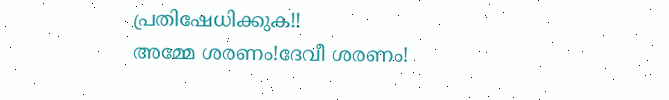പ്രതിഷേധിക്കുക!!
അമ്മേ ശരണം!ദേവീ ശരണം!